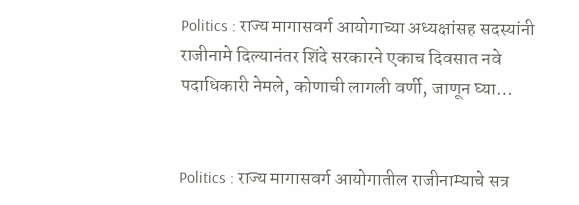Politics : राज्य मागासवर्ग आयोगाच्या अध्यक्षांसह सदस्यांनी राजीनामे दिल्यानंतर शिंदे सरकारने एकाच दिवसात नवे पदाधिकारी नेमले, कोणाची लागली वर्णी, जाणून घ्या…


Politics : राज्य मागासवर्ग आयोगातील राजीनाम्याचे सत्र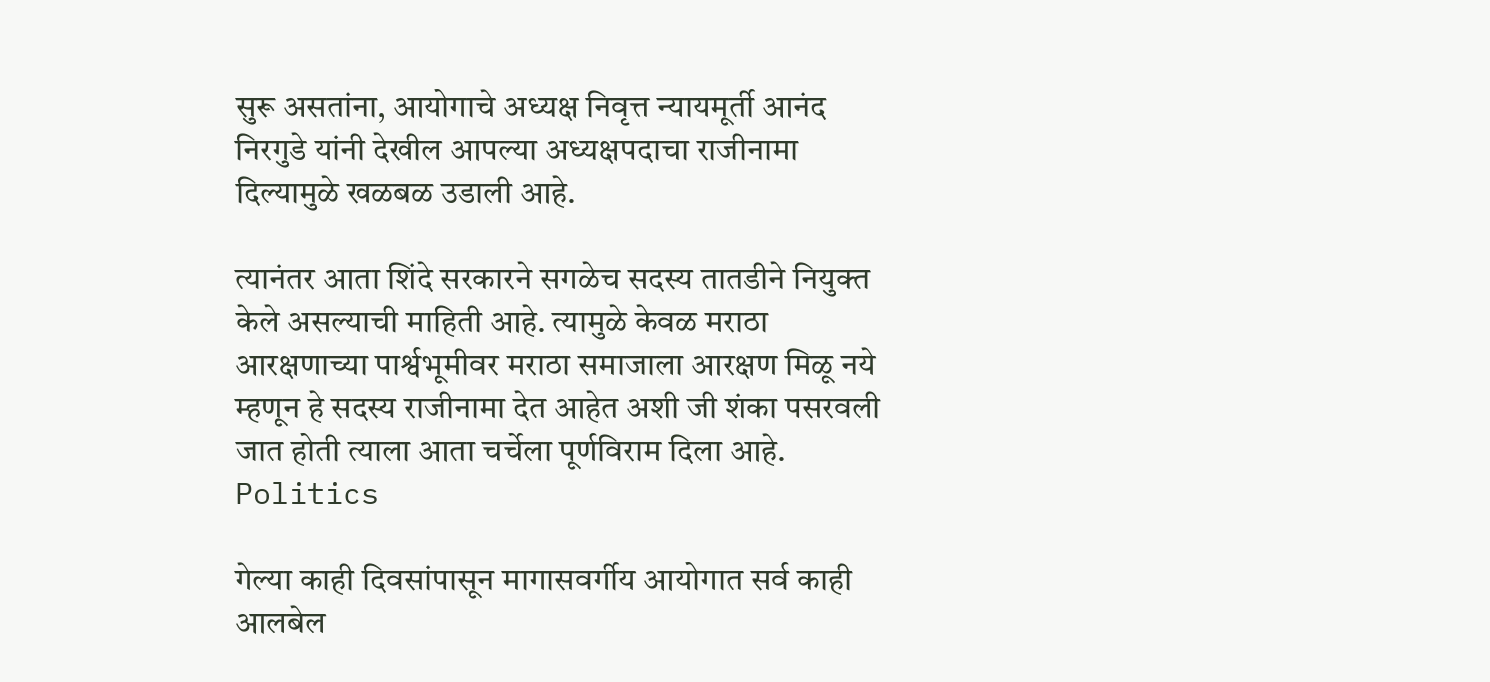सुरू असतांना, आयोगाचे अध्यक्ष निवृत्त न्यायमूर्ती आनंद निरगुडे यांनी देखील आपल्या अध्यक्षपदाचा राजीनामा दिल्यामुळे खळबळ उडाली आहे.

त्यानंतर आता शिंदे सरकारने सगळेच सदस्य तातडीने नियुक्त केले असल्याची माहिती आहे. त्यामुळे केवळ मराठा आरक्षणाच्या पार्श्वभूमीवर मराठा समाजाला आरक्षण मिळू नये म्हणून हे सदस्य राजीनामा देत आहेत अशी जी शंका पसरवली जात होती त्याला आता चर्चेला पूर्णविराम दिला आहे. Politics

गेल्या काही दिवसांपासून मागासवर्गीय आयोगात सर्व काही आलबेल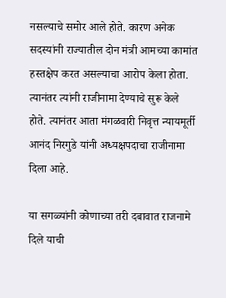नसल्याचे समोर आले होते. कारण अनेक सदस्यांनी राज्यातील दोन मंत्री आमच्या कामांत हस्तक्षेप करत असल्याचा आरोप केला होता. त्यानंतर त्यांनी राजीनामा देण्याचे सुरू केले होते. त्यानंतर आता मंगळवारी निवृत्त न्यायमूर्ती आनंद निरगुडे यांनी अध्यक्षपदाचा राजीनामा दिला आहे.

या सगळ्यांनी कोणाच्या तरी दबावात राजनामे दिले याची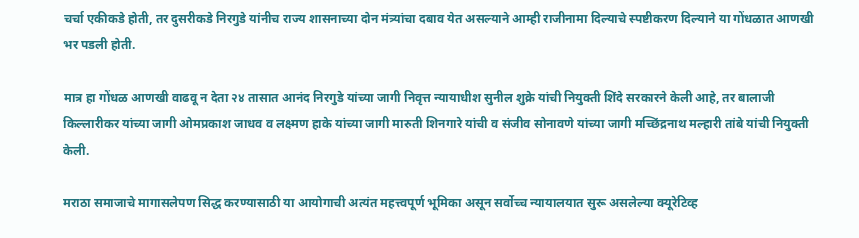चर्चा एकीकडे होती, तर दुसरीकडे निरगुडे यांनीच राज्य शासनाच्या दोन मंत्र्यांचा दबाव येत असल्याने आम्ही राजीनामा दिल्याचे स्पष्टीकरण दिल्याने या गोंधळात आणखी भर पडली होती.

मात्र हा गोंधळ आणखी वाढवू न देता २४ तासात आनंद निरगुडे यांच्या जागी निवृत्त न्यायाधीश सुनील शुक्रे यांची नियुक्ती शिंदे सरकारने केली आहे, तर बालाजी किल्लारीकर यांच्या जागी ओमप्रकाश जाधव व लक्ष्मण हाके यांच्या जागी मारुती शिनगारे यांची व संजीव सोनावणे यांच्या जागी मच्छिंद्रनाथ मल्हारी तांबे यांची नियुक्ती केली.

मराठा समाजाचे मागासलेपण सिद्ध करण्यासाठी या आयोगाची अत्यंत महत्त्वपूर्ण भूमिका असून सर्वोच्च न्यायालयात सुरू असलेल्या क्यूरेटिव्ह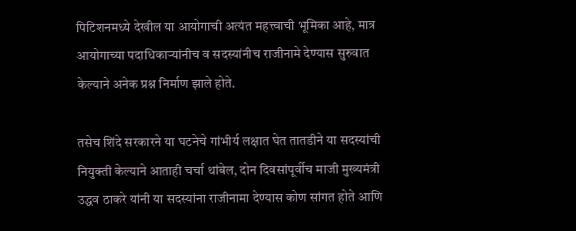पिटिशनमध्ये देखील या आयोगाची अत्यंत महत्त्वाची भूमिका आहे, मात्र आयोगाच्या पदाधिकाऱ्यांनीच व सदस्यांनीच राजीनामे देण्यास सुरुवात केल्याने अनेक प्रश्न निर्माण झाले होते.

तसेच शिंदे सरकारने या घटनेचे गांभीर्य लक्षात घेत तातडीने या सदस्यांची नियुक्ती केल्याने आताही चर्चा थांबेल, दोन दिवसांपूर्वीच माजी मुख्यमंत्री उद्धव ठाकरे यांनी या सदस्यांना राजीनामा देण्यास कोण सांगत होते आणि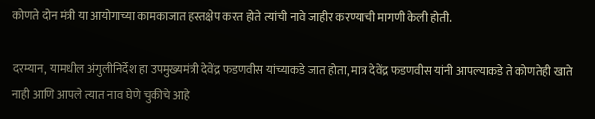कोणते दोन मंत्री या आयोगाच्या कामकाजात हस्तक्षेप करत होते त्यांची नावे जाहीर करण्याची मागणी केली होती.

दरम्यान, यामधील अंगुलीनिर्देश हा उपमुख्यमंत्री देवेंद्र फडणवीस यांच्याकडे जात होता, मात्र देवेंद्र फडणवीस यांनी आपल्याकडे ते कोणतेही खाते नाही आणि आपले त्यात नाव घेणे चुकीचे आहे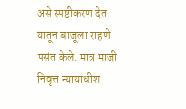असे स्पष्टीकरण देत यातून बाजूला राहणे पसंत केले. मात्र माजी निवृत्त न्यायाधीश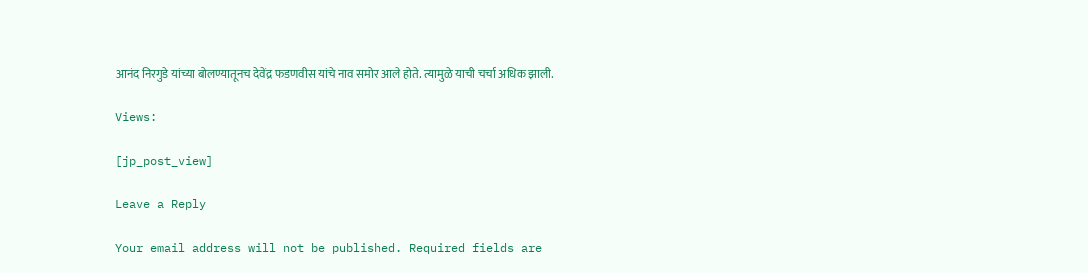आनंद निरगुडे यांच्या बोलण्यातूनच देवेंद्र फडणवीस यांचे नाव समोर आले होते. त्यामुळे याची चर्चा अधिक झाली.

Views:

[jp_post_view]

Leave a Reply

Your email address will not be published. Required fields are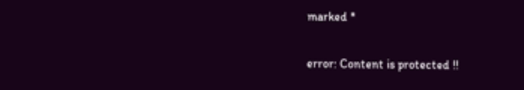marked *

error: Content is protected !!